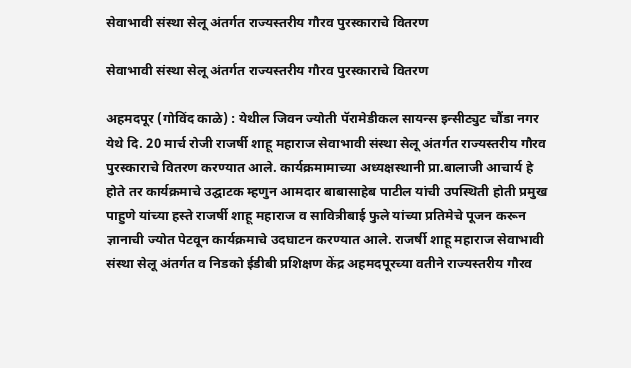सेवाभावी संस्था सेलू अंतर्गत राज्यस्तरीय गौरव पुरस्काराचे वितरण

सेवाभावी संस्था सेलू अंतर्गत राज्यस्तरीय गौरव पुरस्काराचे वितरण

अहमदपूर (गोविंद काळे) : येथील जिवन ज्योती पॅरामेडीकल सायन्स इन्सीट्युट चौंडा नगर येथे दि. 20 मार्च रोजी राजर्षी शाहू महाराज सेवाभावी संस्था सेलू अंतर्गत राज्यस्तरीय गौरव पुरस्काराचे वितरण करण्यात आले. कार्यक्रमामाच्या अध्यक्षस्थानी प्रा.बालाजी आचार्य हे होते तर कार्यक्रमाचे उद्घाटक म्हणुन आमदार बाबासाहेब पाटील यांची उपस्थिती होती प्रमुख पाहुणे यांच्या हस्ते राजर्षी शाहू महाराज व सावित्रीबाई फुले यांच्या प्रतिमेचे पूजन करून ज्ञानाची ज्योत पेटवून कार्यक्रमाचे उदघाटन करण्यात आले. राजर्षी शाहू महाराज सेवाभावी संस्था सेलू अंतर्गत व निडको ईडीबी प्रशिक्षण केंद्र अहमदपूरच्या वतीने राज्यस्तरीय गौरव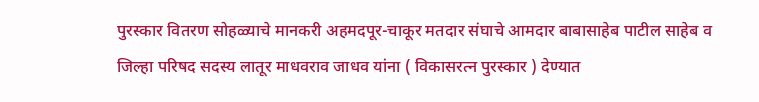पुरस्कार वितरण सोहळ्याचे मानकरी अहमदपूर-चाकूर मतदार संघाचे आमदार बाबासाहेब पाटील साहेब व जिल्हा परिषद सदस्य लातूर माधवराव जाधव यांना ( विकासरत्न पुरस्कार ) देण्यात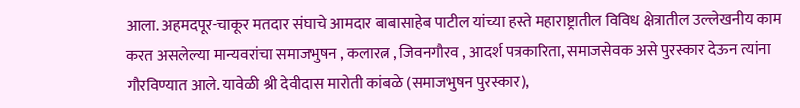आला. अहमदपूर-चाकूर मतदार संघाचे आमदार बाबासाहेब पाटील यांच्या हस्ते महाराष्ट्रातील विविध क्षेत्रातील उल्लेखनीय काम करत असलेल्या मान्यवरांचा समाजभुषन , कलारत्न , जिवनगौरव , आदर्श पत्रकारिता, समाजसेवक असे पुरस्कार देऊन त्यांना गौरविण्यात आले. यावेळी श्री देवीदास मारोती कांबळे (समाजभुषन पुरस्कार),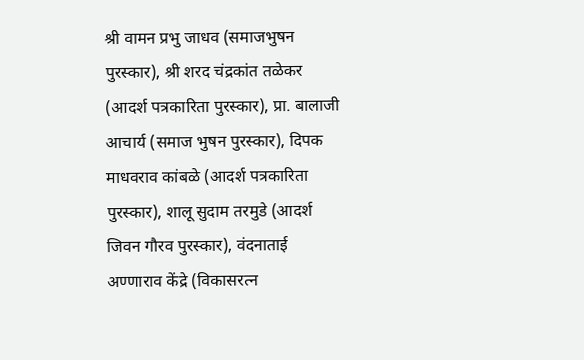श्री वामन प्रभु जाधव (समाजभुषन पुरस्कार), श्री शरद चंद्रकांत तळेकर (आदर्श पत्रकारिता पुरस्कार), प्रा. बालाजी आचार्य (समाज भुषन पुरस्कार), दिपक माधवराव कांबळे (आदर्श पत्रकारिता पुरस्कार), शालू सुदाम तरमुडे (आदर्श जिवन गौरव पुरस्कार), वंदनाताई अण्णाराव केंद्रे (विकासरत्न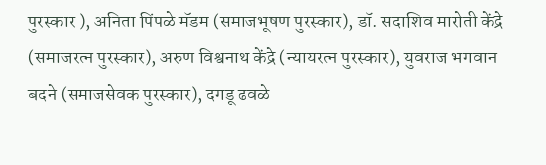पुरस्कार ), अनिता पिंपळे मॅडम (समाजभूषण पुरस्कार), डॉ. सदाशिव मारोती केंद्रे (समाजरत्न पुरस्कार), अरुण विश्वनाथ केंद्रे (न्यायरत्न पुरस्कार), युवराज भगवान बदने (समाजसेवक पुरस्कार), दगडू ढवळे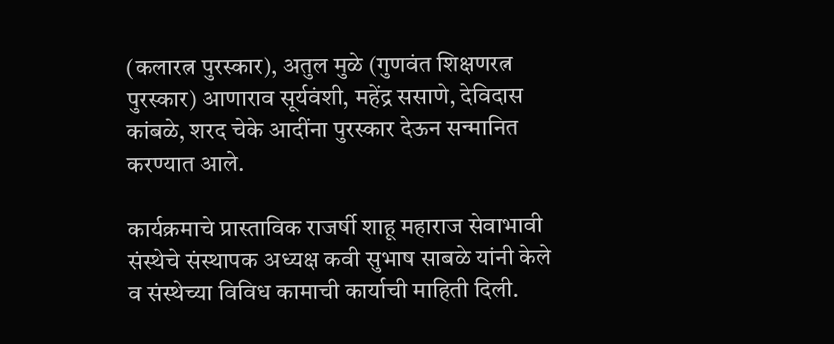(कलारत्न पुरस्कार), अतुल मुळे (गुणवंत शिक्षणरत्न पुरस्कार) आणाराव सूर्यवंशी, महेंद्र ससाणे, देविदास कांबळे, शरद चेके आदींना पुरस्कार देऊन सन्मानित करण्यात आले.

कार्यक्रमाचे प्रास्ताविक राजर्षी शाहू महाराज सेवाभावी संस्थेचे संस्थापक अध्यक्ष कवी सुभाष साबळे यांनी केले व संस्थेच्या विविध कामाची कार्याची माहिती दिली.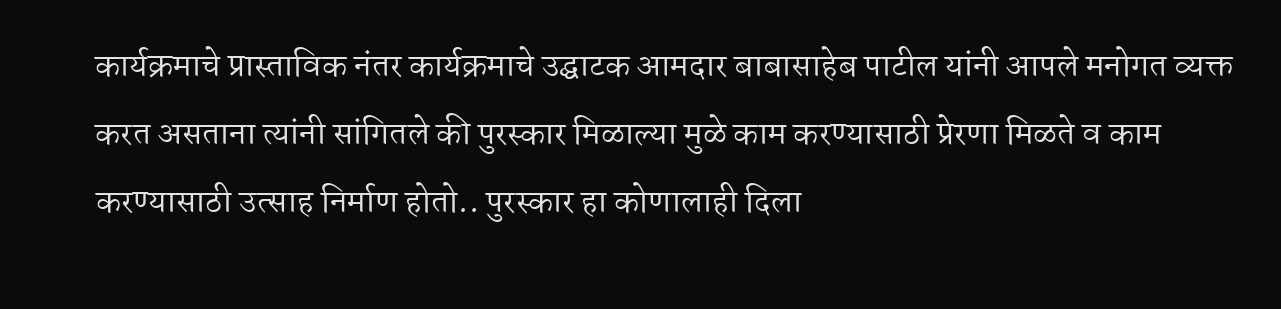कार्यक्रमाचे प्रास्ताविक नंतर कार्यक्रमाचे उद्घाटक आमदार बाबासाहेब पाटील यांनी आपले मनोगत व्यक्त करत असताना त्यांनी सांगितले की पुरस्कार मिळाल्या मुळे काम करण्यासाठी प्रेरणा मिळते व काम करण्यासाठी उत्साह निर्माण होतो.. पुरस्कार हा कोणालाही दिला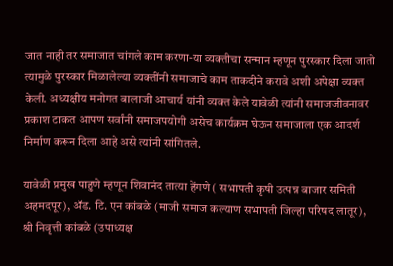जात नाही तर समाजात चांगले काम करणा-या व्यक्तीचा सन्मान म्हणून पुरस्कार दिला जातो त्यामुळे पुरस्कार मिळालेल्या व्यक्तींनी समाजाचे काम ताकदीने करावे अशी अपेक्षा व्यक्त केली. अध्यक्षीय मनोगत बालाजी आचार्य यांनी व्यक्त केले यावेळी त्यांनी समाजजीवनावर प्रकाश टाकत आपण सर्वांनी समाजपयोगी असेच कार्यक्रम घेऊन समाजाला एक आदर्श निर्माण करून दिला आहे असे त्यांनी सांगितले.

यावेळी प्रमुख पाहुणे म्हणून शिवानंद तात्या हेंगणे ( सभापती कृषी उत्पन्न बाजार समिती अहमदपूर), ॲड. टि. एन कांबळे (माजी समाज कल्याण सभापती जिल्हा परिषद लातूर), श्री निवृत्ती कांबळे (उपाध्यक्ष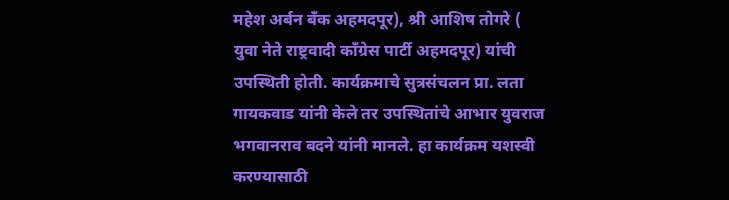महेश अर्बन बॅंक अहमदपूर), श्री आशिष तोगरे ( युवा नेते राष्ट्रवादी काँग्रेस पार्टी अहमदपूर) यांची उपस्थिती होती. कार्यक्रमाचे सुत्रसंचलन प्रा. लता गायकवाड यांनी केले तर उपस्थितांचे आभार युवराज भगवानराव बदने यांनी मानले. हा कार्यक्रम यशस्वी करण्यासाठी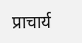प्राचार्य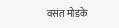वसंत मोडके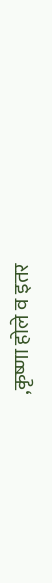,कृष्णा होले व इतर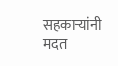सहकाऱ्यांनी मदत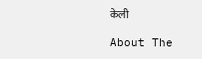केली

About The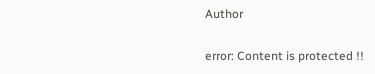Author

error: Content is protected !!